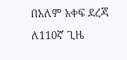በአለም አቀፍ ደረጃ ለ110ኛ ጊዜ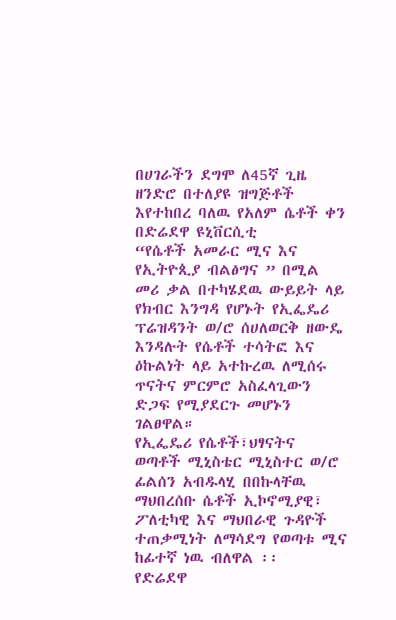በሀገራችን ደግሞ ለ45ኛ ጊዜ ዘንድሮ በተለያዩ ዝግጅቶች እየተከበረ ባለዉ የአለም ሴቶች ቀን በድሬደዋ ዩኒቨርሲቲ
“የሴቶች አመራር ሚና እና የኢትዮጲያ ብልፅግና ” በሚል መሪ ቃል በተካሄደዉ ውይይት ላይ የክብር እንግዳ የሆኑት የኢፌዴሪ ፕሬዝዳንት ወ/ሮ ሰሀለወርቅ ዘውዴ እንዳሉት የሴቶች ተሳትፎ እና ዕኩልነት ላይ አተኩረዉ ለሚሰሩ ጥናትና ምርምሮ አስፈላጊውን ድጋፍ የሚያደርጉ መሆኑን ገልፀዋል።
የኢፌዴሪ የሴቶች፣ህፃናትና ወጣቶች ሚኒስቴር ሚኒስተር ወ/ሮ ፊልሰን አብዱላሂ በበኩላቸዉ ማህበረሰቡ ሴቶች ኢኮኖሚያዊ፣ ፖለቲካዊ እና ማህበራዊ ጉዳዮች ተጠቃሚነት ለማሳደግ የወጣቱ ሚና ከፊተኛ ነዉ ብለዋል ፡፡
የድሬደዋ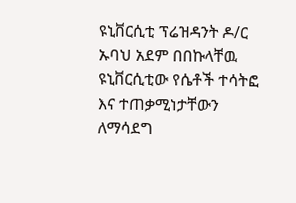ዩኒቨርሲቲ ፕሬዝዳንት ዶ/ር ኡባህ አደም በበኩላቸዉ ዩኒቨርሲቲው የሴቶች ተሳትፎ እና ተጠቃሚነታቸውን ለማሳደግ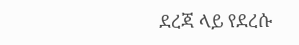ደረጃ ላይ የደረሱ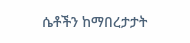ሴቶችን ከማበረታታት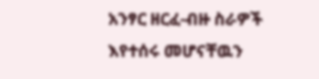አንፃር ዘርፈ-ብዙ ስራዎች እየተሰሩ መሆናቸዉን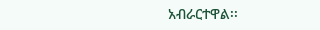አብራርተዋል፡፡